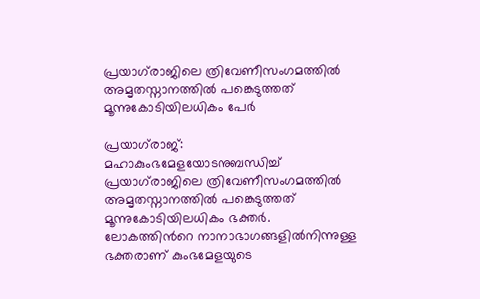പ്രയാഗ്‌രാജിലെ ത്രിവേണീസംഗമത്തില്‍ അമൃതസ്നാനത്തില്‍ പങ്കെടുത്തത് മൂന്നുകോടിയിലധികം പേർ

പ്രയാഗ്‌രാജ്: മഹാകുംഭമേളയോടനുബന്ധിച്ച്‌ പ്രയാഗ്‌രാജിലെ ത്രിവേണീസംഗമത്തില്‍ അമൃതസ്നാനത്തില്‍ പങ്കെടുത്തത് മൂന്നുകോടിയിലധികം ഭക്തർ. ലോകത്തിന്‍റെ നാനാഭാഗങ്ങളില്‍നിന്നുള്ള ഭക്തരാണ് കുംഭമേളയുടെ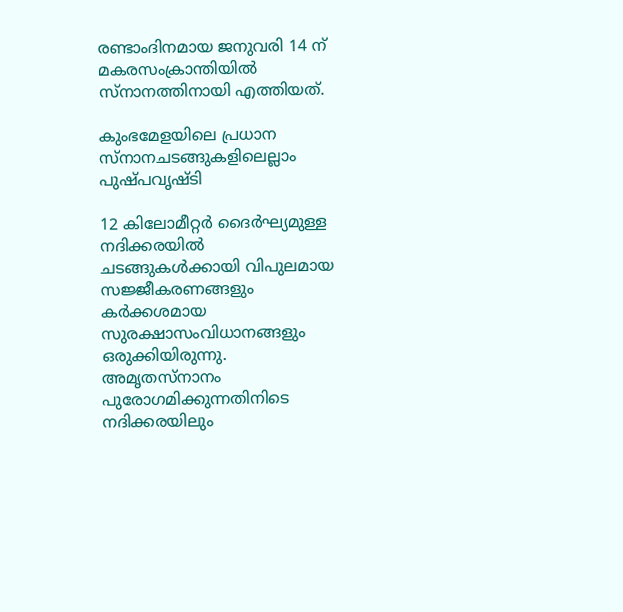രണ്ടാംദിനമായ ജനുവരി 14 ന് മകരസംക്രാന്തിയില്‍ സ്നാനത്തിനായി എത്തിയത്.

കുംഭമേളയിലെ പ്രധാന സ്നാനചടങ്ങുകളിലെല്ലാം പുഷ്പവൃഷ്ടി

12 കിലോമീറ്റർ ദൈർഘ്യമുള്ള നദിക്കരയില്‍ ചടങ്ങുകള്‍ക്കായി വിപുലമായ സജ്ജീകരണങ്ങളും കർക്കശമായ സുരക്ഷാസംവിധാനങ്ങളും ഒരുക്കിയിരുന്നു. അമൃതസ്നാനം പുരോഗമിക്കുന്നതിനിടെ നദിക്കരയിലും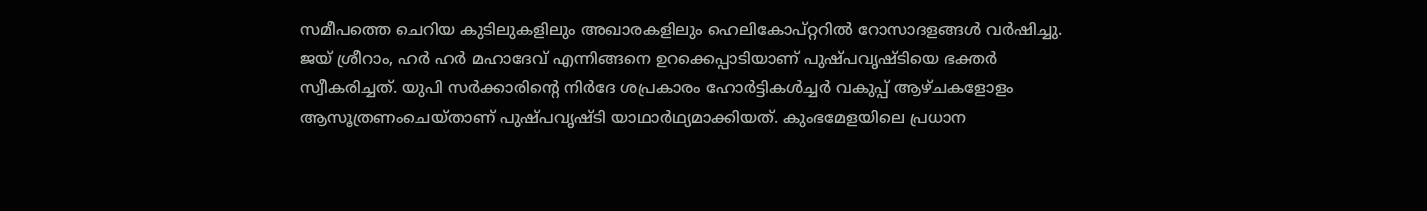സമീപത്തെ ചെറിയ കുടിലുകളിലും അഖാരകളിലും ഹെലികോപ്റ്ററില്‍ റോസാദളങ്ങള്‍ വർഷിച്ചു. ജയ് ശ്രീറാം, ഹർ ഹർ മഹാദേവ് എന്നിങ്ങനെ ഉറക്കെപ്പാടിയാണ് പുഷ്പവൃഷ്ടിയെ ഭക്തർ സ്വീകരിച്ചത്. യുപി സർക്കാരിന്‍റെ നിർദേ ശപ്രകാരം ഹോർട്ടികള്‍ച്ചർ വകുപ്പ് ആഴ്ചകളോളം ആസൂത്രണംചെയ്താണ് പുഷ്പവൃഷ്ടി യാഥാർഥ്യമാക്കിയത്. കുംഭമേളയിലെ പ്രധാന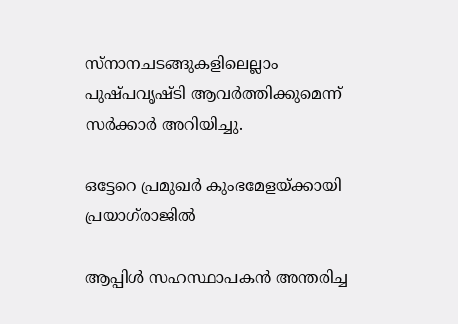സ്നാനചടങ്ങുകളിലെല്ലാം പുഷ്പവൃഷ്ടി ആവർത്തിക്കുമെന്ന് സർക്കാർ അറിയിച്ചു.

ഒട്ടേറെ പ്രമുഖർ കുംഭമേളയ്ക്കായി പ്രയാഗ്‌രാജില്‍

ആപ്പിള്‍ സഹസ്ഥാപകൻ അന്തരിച്ച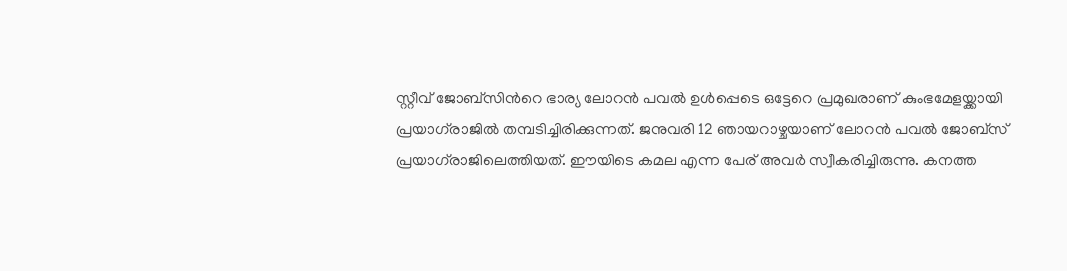സ്റ്റീവ് ജോബ്സിന്‍റെ ഭാര്യ ലോറൻ പവല്‍ ഉള്‍പ്പെടെ ഒട്ടേറെ പ്രമുഖരാണ് കുംഭമേളയ്ക്കായി പ്രയാഗ്‌രാജില്‍ തമ്പടിച്ചിരിക്കുന്നത്. ജനുവരി 12 ഞായറാഴ്ചയാണ് ലോറന്‍ പവല്‍ ജോബ്‌സ് പ്രയാഗ്‌രാജിലെത്തിയത്. ഈയിടെ കമല എന്ന പേര് അവര്‍ സ്വീകരിച്ചിരുന്നു. കനത്ത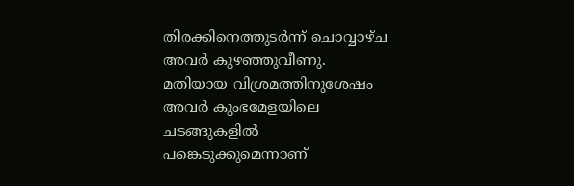തിരക്കിനെത്തുടർന്ന് ചൊവ്വാഴ്ച അവർ കുഴഞ്ഞുവീണു. മതിയായ വിശ്രമത്തിനുശേഷം അവർ കുംഭമേളയിലെ ചടങ്ങുകളില്‍ പങ്കെടുക്കുമെന്നാണ്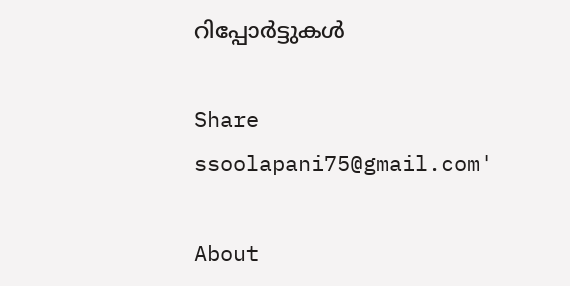റിപ്പോർട്ടുകള്‍

Share
ssoolapani75@gmail.com'

About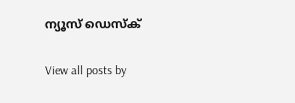ന്യൂസ് ഡെസ്ക്

View all posts by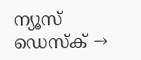ന്യൂസ് ഡെസ്ക് →